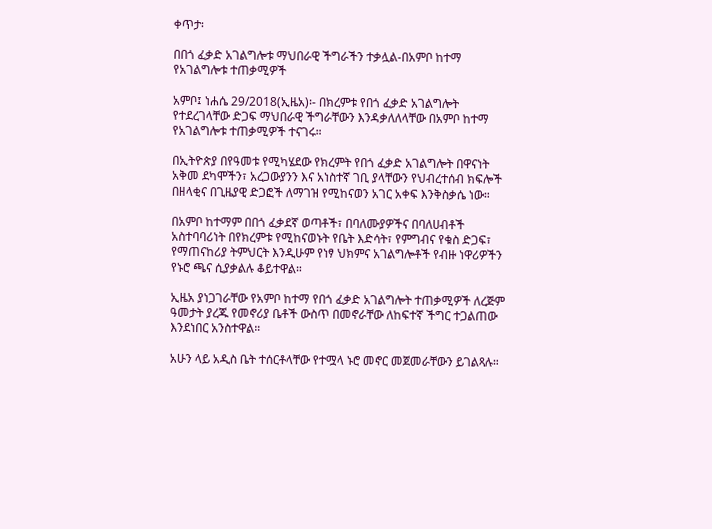ቀጥታ፡

በበጎ ፈቃድ አገልግሎቱ ማህበራዊ ችግራችን ተቃሏል-በአምቦ ከተማ የአገልግሎቱ ተጠቃሚዎች

አምቦ፤ ነሐሴ 29/2018(ኢዜአ)፡- በክረምቱ የበጎ ፈቃድ አገልግሎት የተደረገላቸው ድጋፍ ማህበራዊ ችግራቸውን እንዳቃለለላቸው በአምቦ ከተማ የአገልግሎቱ ተጠቃሚዎች ተናገሩ።

በኢትዮጵያ በየዓመቱ የሚካሄደው የክረምት የበጎ ፈቃድ አገልግሎት በዋናነት አቅመ ደካሞችን፣ አረጋውያንን እና አነስተኛ ገቢ ያላቸውን የህብረተሰብ ክፍሎች በዘላቂና በጊዜያዊ ድጋፎች ለማገዝ የሚከናወን አገር አቀፍ እንቅስቃሴ ነው።

በአምቦ ከተማም በበጎ ፈቃደኛ ወጣቶች፣ በባለሙያዎችና በባለሀብቶች አስተባባሪነት በየክረምቱ የሚከናወኑት የቤት እድሳት፣ የምግብና የቁስ ድጋፍ፣ የማጠናከሪያ ትምህርት እንዲሁም የነፃ ህክምና አገልግሎቶች የብዙ ነዋሪዎችን የኑሮ ጫና ሲያቃልሉ ቆይተዋል።

ኢዜአ ያነጋገራቸው የአምቦ ከተማ የበጎ ፈቃድ አገልግሎት ተጠቃሚዎች ለረጅም ዓመታት ያረጁ የመኖሪያ ቤቶች ውስጥ በመኖራቸው ለከፍተኛ ችግር ተጋልጠው እንደነበር አንስተዋል።

አሁን ላይ አዲስ ቤት ተሰርቶላቸው የተሟላ ኑሮ መኖር መጀመራቸውን ይገልጻሉ።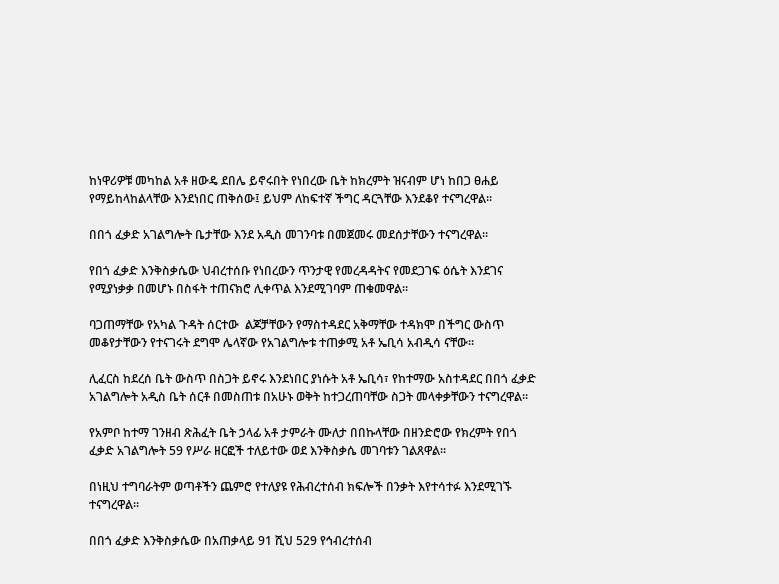ከነዋሪዎቹ መካከል አቶ ዘውዴ ደበሌ ይኖሩበት የነበረው ቤት ከክረምት ዝናብም ሆነ ከበጋ ፀሐይ የማይከላከልላቸው እንደነበር ጠቅሰው፤ ይህም ለከፍተኛ ችግር ዳርጓቸው እንደቆየ ተናግረዋል።

በበጎ ፈቃድ አገልግሎት ቤታቸው እንደ አዲስ መገንባቱ በመጀመሩ መደሰታቸውን ተናግረዋል።

የበጎ ፈቃድ እንቅስቃሴው ህብረተሰቡ የነበረውን ጥንታዊ የመረዳዳትና የመደጋገፍ ዕሴት እንደገና የሚያነቃቃ በመሆኑ በስፋት ተጠናክሮ ሊቀጥል እንደሚገባም ጠቁመዋል።

ባጋጠማቸው የአካል ጉዳት ሰርተው  ልጆቻቸውን የማስተዳደር አቅማቸው ተዳክሞ በችግር ውስጥ መቆየታቸውን የተናገሩት ደግሞ ሌላኛው የአገልግሎቱ ተጠቃሚ አቶ ኤቢሳ አብዲሳ ናቸው።

ሊፈርስ ከደረሰ ቤት ውስጥ በስጋት ይኖሩ እንደነበር ያነሱት አቶ ኤቢሳ፣ የከተማው አስተዳደር በበጎ ፈቃድ አገልግሎት አዲስ ቤት ሰርቶ በመስጠቱ በአሁኑ ወቅት ከተጋረጠባቸው ስጋት መላቀቃቸውን ተናግረዋል።

የአምቦ ከተማ ገንዘብ ጽሕፈት ቤት ኃላፊ አቶ ታምራት ሙለታ በበኩላቸው በዘንድሮው የክረምት የበጎ ፈቃድ አገልግሎት 59 የሥራ ዘርፎች ተለይተው ወደ እንቅስቃሴ መገባቱን ገልጸዋል።

በነዚህ ተግባራትም ወጣቶችን ጨምሮ የተለያዩ የሕብረተሰብ ክፍሎች በንቃት እየተሳተፉ እንደሚገኙ ተናግረዋል።

በበጎ ፈቃድ እንቅስቃሴው በአጠቃላይ 91 ሺህ 529 የኅብረተሰብ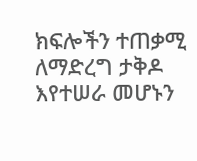ክፍሎችን ተጠቃሚ ለማድረግ ታቅዶ እየተሠራ መሆኑን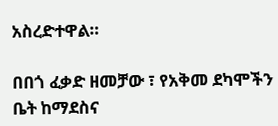አስረድተዋል።

በበጎ ፈቃድ ዘመቻው ፣ የአቅመ ደካሞችን ቤት ከማደስና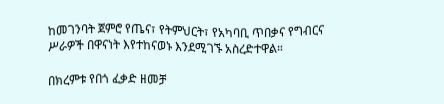ከመገንባት ጀምሮ የጤና፣ የትምህርት፣ የአካባቢ ጥበቃና የግብርና ሥራዎች በዋናነት እየተከናወኑ እንደሚገኙ አስረድተዋል።

በክረምቱ የበጎ ፈቃድ ዘመቻ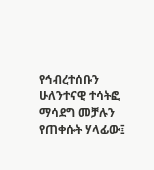የኅብረተሰቡን ሁለንተናዊ ተሳትፎ ማሳደግ መቻሉን የጠቀሱት ሃላፊው፤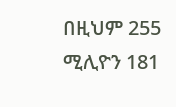በዚህም 255 ሚሊዮን 181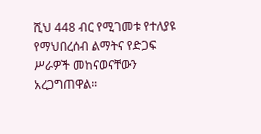ሺህ 448 ብር የሚገመቱ የተለያዩ የማህበረሰብ ልማትና የድጋፍ ሥራዎች መከናወናቸውን አረጋግጠዋል።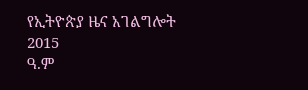የኢትዮጵያ ዜና አገልግሎት
2015
ዓ.ም